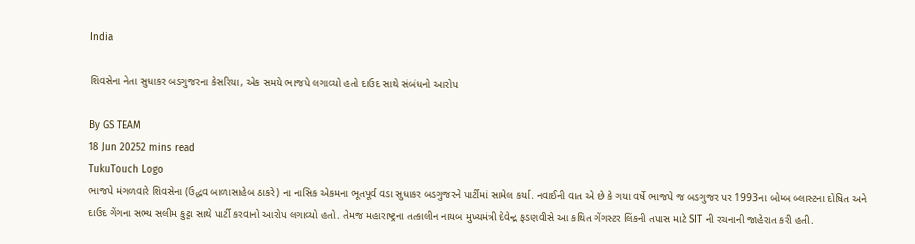India

શિવસેના નેતા સુધાકર બડગુજરના કેસરિયા, એક સમયે ભાજપે લગાવ્યો હતો દાઉદ સાથે સંબંધનો આરોપ

By GS TEAM
18 Jun 20252 mins read
TukuTouch Logo
ભાજપે મંગળવારે શિવસેના (ઉદ્ધવ બાળાસાહેબ ઠાકરે) ના નાસિક એકમના ભૂતપૂર્વ વડા સુધાકર બડગુજરને પાર્ટીમાં સામેલ કર્યા. નવાઈની વાત એ છે કે ગયા વર્ષે ભાજપે જ બડગુજર પર 1993ના બોમ્બ બ્લાસ્ટના દોષિત અને દાઉદ ગેંગના સભ્ય સલીમ કુટ્ટા સાથે પાર્ટી કરવાનો આરોપ લગાવ્યો હતો. તેમજ મહારાષ્ટ્રના તત્કાલીન નાયબ મુખ્યમંત્રી દેવેન્દ્ર ફડણવીસે આ કથિત ગેંગસ્ટર લિંકની તપાસ માટે SIT ની રચનાની જાહેરાત કરી હતી.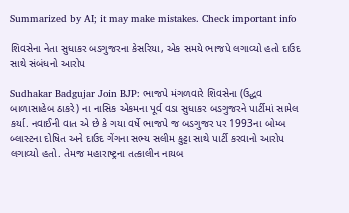Summarized by AI; it may make mistakes. Check important info

શિવસેના નેતા સુધાકર બડગુજરના કેસરિયા, એક સમયે ભાજપે લગાવ્યો હતો દાઉદ સાથે સંબંધનો આરોપ

Sudhakar Badgujar Join BJP: ભાજપે મંગળવારે શિવસેના (ઉદ્ધવ બાળાસાહેબ ઠાકરે) ના નાસિક એકમના પૂર્વ વડા સુધાકર બડગુજરને પાર્ટીમાં સામેલ કર્યા. નવાઈની વાત એ છે કે ગયા વર્ષે ભાજપે જ બડગુજર પર 1993ના બોમ્બ બ્લાસ્ટના દોષિત અને દાઉદ ગેંગના સભ્ય સલીમ કુટ્ટા સાથે પાર્ટી કરવાનો આરોપ લગાવ્યો હતો. તેમજ મહારાષ્ટ્રના તત્કાલીન નાયબ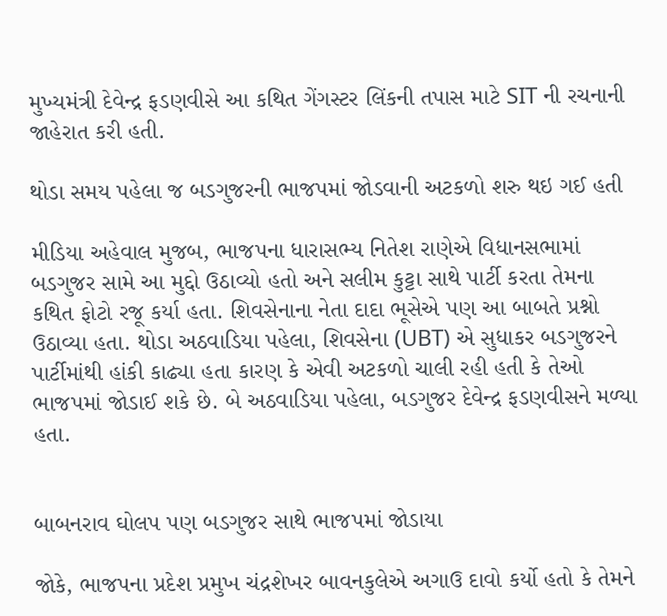મુખ્યમંત્રી દેવેન્દ્ર ફડણવીસે આ કથિત ગેંગસ્ટર લિંકની તપાસ માટે SIT ની રચનાની જાહેરાત કરી હતી.

થોડા સમય પહેલા જ બડગુજરની ભાજપમાં જોડવાની અટકળો શરુ થઇ ગઈ હતી

મીડિયા અહેવાલ મુજબ, ભાજપના ધારાસભ્ય નિતેશ રાણેએ વિધાનસભામાં બડગુજર સામે આ મુદ્દો ઉઠાવ્યો હતો અને સલીમ કુટ્ટા સાથે પાર્ટી કરતા તેમના કથિત ફોટો રજૂ કર્યા હતા. શિવસેનાના નેતા દાદા ભૂસેએ પણ આ બાબતે પ્રશ્નો ઉઠાવ્યા હતા. થોડા અઠવાડિયા પહેલા, શિવસેના (UBT) એ સુધાકર બડગુજરને પાર્ટીમાંથી હાંકી કાઢ્યા હતા કારણ કે એવી અટકળો ચાલી રહી હતી કે તેઓ ભાજપમાં જોડાઈ શકે છે. બે અઠવાડિયા પહેલા, બડગુજર દેવેન્દ્ર ફડણવીસને મળ્યા હતા.


બાબનરાવ ઘોલપ પણ બડગુજર સાથે ભાજપમાં જોડાયા

જોકે, ભાજપના પ્રદેશ પ્રમુખ ચંદ્રશેખર બાવનકુલેએ અગાઉ દાવો કર્યો હતો કે તેમને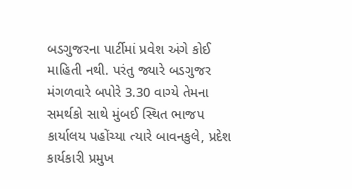બડગુજરના પાર્ટીમાં પ્રવેશ અંગે કોઈ માહિતી નથી. પરંતુ જ્યારે બડગુજર મંગળવારે બપોરે 3.30 વાગ્યે તેમના સમર્થકો સાથે મુંબઈ સ્થિત ભાજપ કાર્યાલય પહોંચ્યા ત્યારે બાવનકુલે, પ્રદેશ કાર્યકારી પ્રમુખ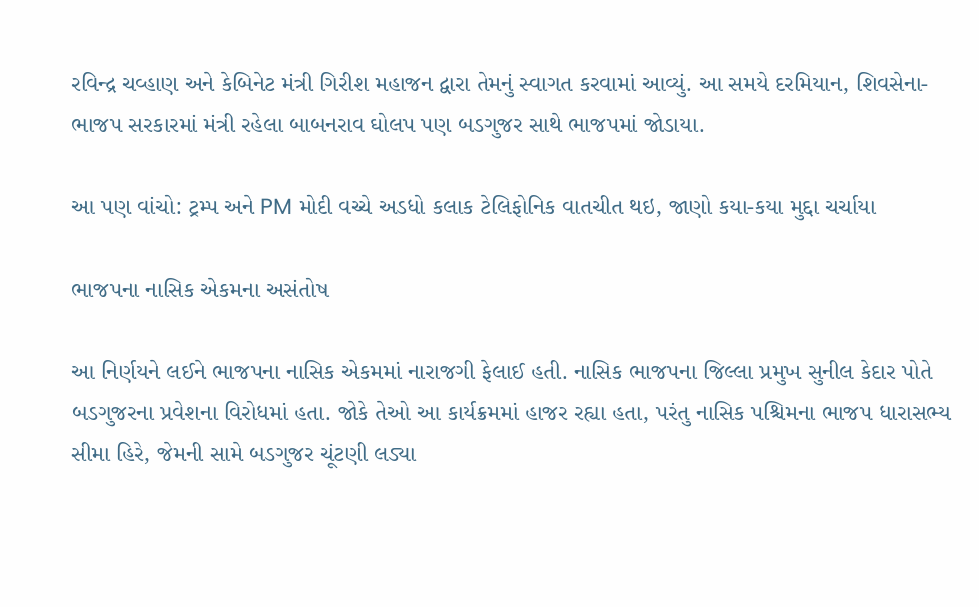રવિન્દ્ર ચવ્હાણ અને કેબિનેટ મંત્રી ગિરીશ મહાજન દ્વારા તેમનું સ્વાગત કરવામાં આવ્યું. આ સમયે દરમિયાન, શિવસેના-ભાજપ સરકારમાં મંત્રી રહેલા બાબનરાવ ઘોલપ પણ બડગુજર સાથે ભાજપમાં જોડાયા.

આ પણ વાંચો: ટ્રમ્પ અને PM મોદી વચ્ચે અડધો કલાક ટેલિફોનિક વાતચીત થઇ, જાણો કયા-કયા મુદ્દા ચર્ચાયા

ભાજપના નાસિક એકમના અસંતોષ

આ નિર્ણયને લઈને ભાજપના નાસિક એકમમાં નારાજગી ફેલાઈ હતી. નાસિક ભાજપના જિલ્લા પ્રમુખ સુનીલ કેદાર પોતે બડગુજરના પ્રવેશના વિરોધમાં હતા. જોકે તેઓ આ કાર્યક્રમમાં હાજર રહ્યા હતા, પરંતુ નાસિક પશ્ચિમના ભાજપ ધારાસભ્ય સીમા હિરે, જેમની સામે બડગુજર ચૂંટણી લડ્યા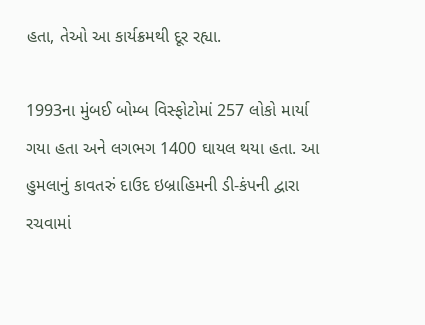હતા, તેઓ આ કાર્યક્રમથી દૂર રહ્યા.

1993ના મુંબઈ બોમ્બ વિસ્ફોટોમાં 257 લોકો માર્યા ગયા હતા અને લગભગ 1400 ઘાયલ થયા હતા. આ હુમલાનું કાવતરું દાઉદ ઇબ્રાહિમની ડી-કંપની દ્વારા રચવામાં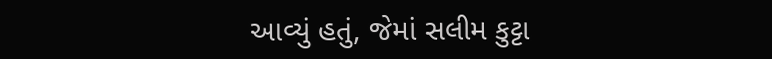આવ્યું હતું, જેમાં સલીમ કુટ્ટા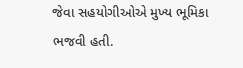જેવા સહયોગીઓએ મુખ્ય ભૂમિકા ભજવી હતી.